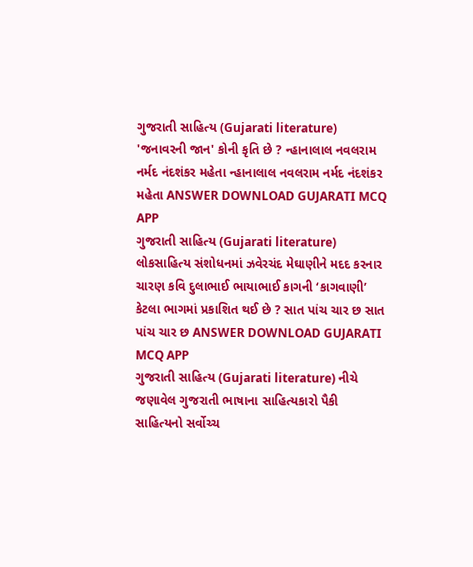ગુજરાતી સાહિત્ય (Gujarati literature) 'જનાવરની જાન' કોની કૃતિ છે ? ન્હાનાલાલ નવલરામ નર્મદ નંદશંકર મહેતા ન્હાનાલાલ નવલરામ નર્મદ નંદશંકર મહેતા ANSWER DOWNLOAD GUJARATI MCQ APP
ગુજરાતી સાહિત્ય (Gujarati literature) લોકસાહિત્ય સંશોધનમાં ઝવેરચંદ મેઘાણીને મદદ કરનાર ચારણ કવિ દુલાભાઈ ભાયાભાઈ કાગની ‘કાગવાણી’ કેટલા ભાગમાં પ્રકાશિત થઈ છે ? સાત પાંચ ચાર છ સાત પાંચ ચાર છ ANSWER DOWNLOAD GUJARATI MCQ APP
ગુજરાતી સાહિત્ય (Gujarati literature) નીચે જણાવેલ ગુજરાતી ભાષાના સાહિત્યકારો પૈકી સાહિત્યનો સર્વોચ્ચ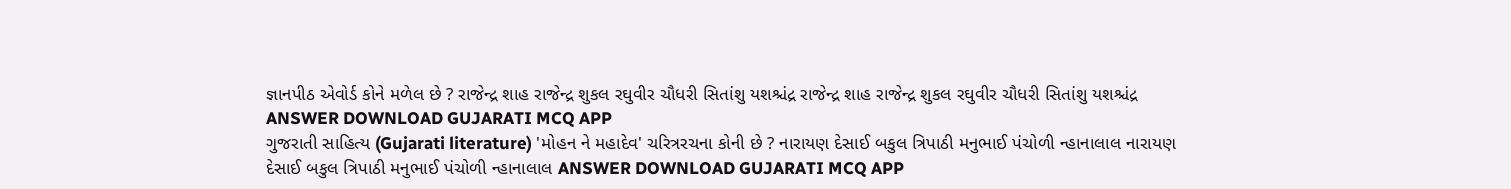જ્ઞાનપીઠ એવોર્ડ કોને મળેલ છે ? રાજેન્દ્ર શાહ રાજેન્દ્ર શુકલ રઘુવીર ચૌધરી સિતાંશુ યશશ્ચંદ્ર રાજેન્દ્ર શાહ રાજેન્દ્ર શુકલ રઘુવીર ચૌધરી સિતાંશુ યશશ્ચંદ્ર ANSWER DOWNLOAD GUJARATI MCQ APP
ગુજરાતી સાહિત્ય (Gujarati literature) 'મોહન ને મહાદેવ' ચરિત્રરચના કોની છે ? નારાયણ દેસાઈ બકુલ ત્રિપાઠી મનુભાઈ પંચોળી ન્હાનાલાલ નારાયણ દેસાઈ બકુલ ત્રિપાઠી મનુભાઈ પંચોળી ન્હાનાલાલ ANSWER DOWNLOAD GUJARATI MCQ APP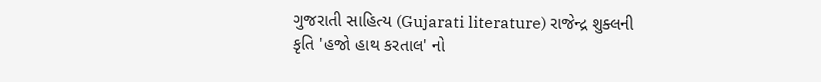ગુજરાતી સાહિત્ય (Gujarati literature) રાજેન્દ્ર શુક્લની કૃતિ 'હજો હાથ કરતાલ' નો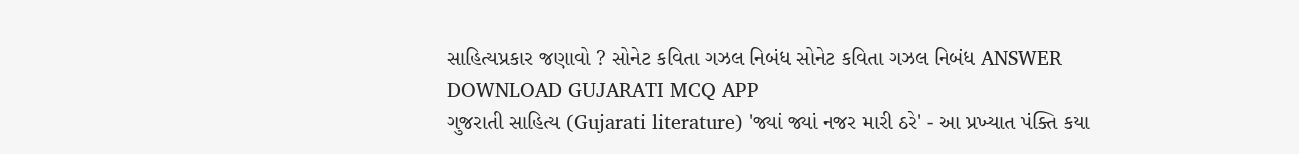સાહિત્યપ્રકાર જણાવો ? સોનેટ કવિતા ગઝલ નિબંધ સોનેટ કવિતા ગઝલ નિબંધ ANSWER DOWNLOAD GUJARATI MCQ APP
ગુજરાતી સાહિત્ય (Gujarati literature) 'જ્યાં જ્યાં નજર મારી ઠરે' - આ પ્રખ્યાત પંક્તિ કયા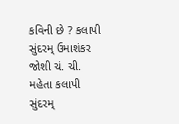કવિની છે ? કલાપી સુંદરમ્ ઉમાશંકર જોશી ચં. ચી. મહેતા કલાપી સુંદરમ્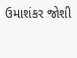ઉમાશંકર જોશી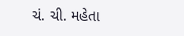ચં. ચી. મહેતા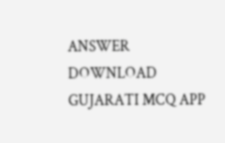ANSWER DOWNLOAD GUJARATI MCQ APP